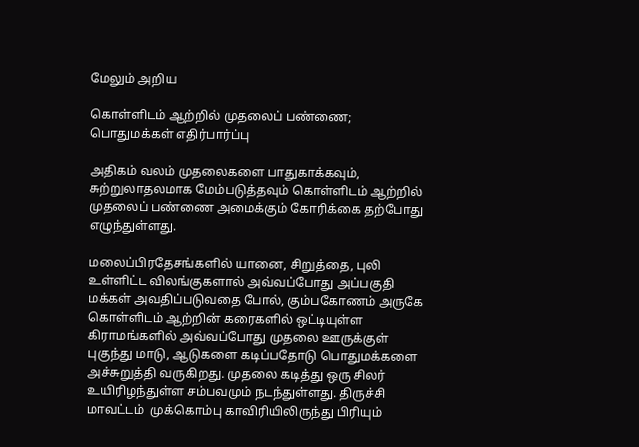மேலும் அறிய

கொள்ளிடம் ஆற்றில் முதலைப் பண்ணை; பொதுமக்கள் எதிர்பார்ப்பு

அதிகம் வலம் முதலைகளை பாதுகாக்கவும், சுற்றுலாதலமாக மேம்படுத்தவும் கொள்ளிடம் ஆற்றில் முதலைப் பண்ணை அமைக்கும் கோரிக்கை தற்போது எழுந்துள்ளது.

மலைப்பிரதேசங்களில் யானை, சிறுத்தை, புலி உள்ளிட்ட விலங்குகளால் அவ்வப்போது அப்பகுதி மக்கள் அவதிப்படுவதை போல், கும்பகோணம் அருகே கொள்ளிடம் ஆற்றின் கரைகளில் ஒட்டியுள்ள கிராமங்களில் அவ்வப்போது முதலை ஊருக்குள் புகுந்து மாடு, ஆடுகளை கடிப்பதோடு பொதுமக்களை அச்சுறுத்தி வருகிறது. முதலை கடித்து ஒரு சிலர் உயிரிழந்துள்ள சம்பவமும் நடந்துள்ளது. திருச்சி மாவட்டம்  முக்கொம்பு காவிரியிலிருந்து பிரியும்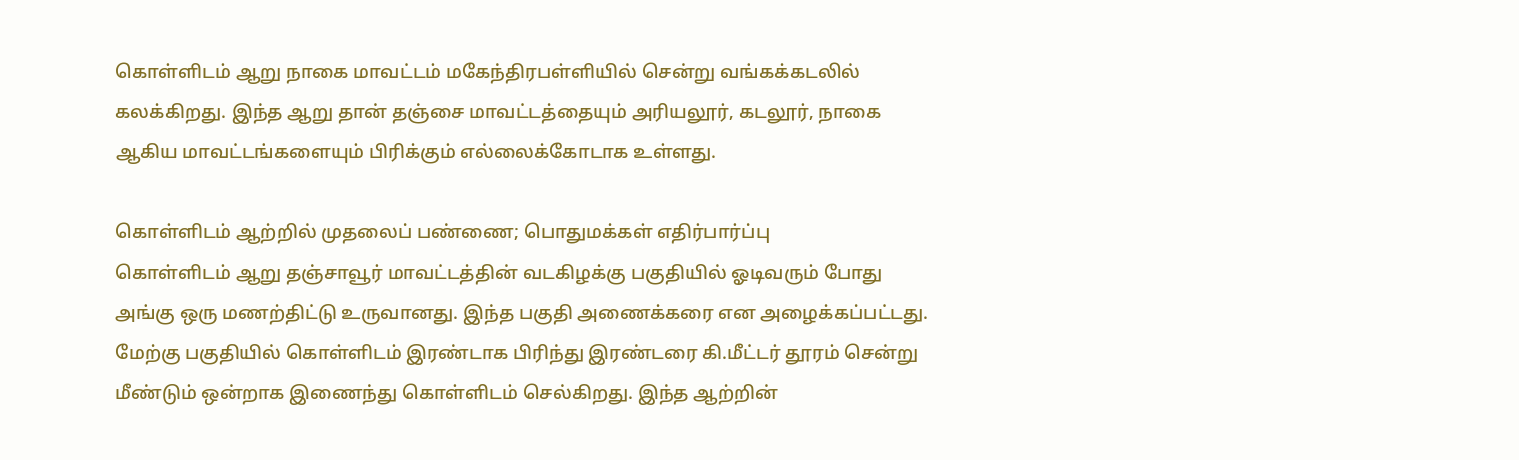கொள்ளிடம் ஆறு நாகை மாவட்டம் மகேந்திரபள்ளியில் சென்று வங்கக்கடலில் கலக்கிறது. இந்த ஆறு தான் தஞ்சை மாவட்டத்தையும் அரியலூர், கடலூர், நாகை ஆகிய மாவட்டங்களையும் பிரிக்கும் எல்லைக்கோடாக உள்ளது.

கொள்ளிடம் ஆற்றில் முதலைப் பண்ணை; பொதுமக்கள் எதிர்பார்ப்பு
கொள்ளிடம் ஆறு தஞ்சாவூர் மாவட்டத்தின் வடகிழக்கு பகுதியில் ஓடிவரும் போது அங்கு ஒரு மணற்திட்டு உருவானது. இந்த பகுதி அணைக்கரை என அழைக்கப்பட்டது. மேற்கு பகுதியில் கொள்ளிடம் இரண்டாக பிரிந்து இரண்டரை கி.மீட்டர் தூரம் சென்று மீண்டும் ஒன்றாக இணைந்து கொள்ளிடம் செல்கிறது. இந்த ஆற்றின்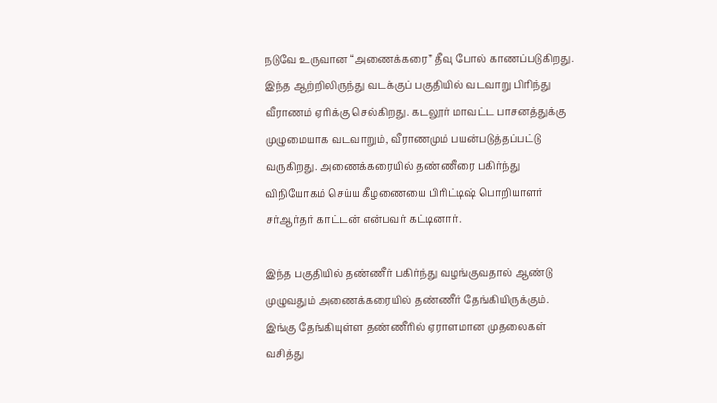நடுவே உருவான “அணைக்கரை” தீவு போல் காணப்படுகிறது. இந்த ஆற்றிலிருந்து வடக்குப் பகுதியில் வடவாறு பிரிந்து வீராணம் ஏரிக்கு செல்கிறது. கடலூர் மாவட்ட பாசனத்துக்கு முழுமையாக வடவாறும், வீராணமும் பயன்படுத்தப்பட்டு வருகிறது. அணைக்கரையில் தண்ணீரை பகிர்ந்து விநியோகம் செய்ய கீழணையை பிரிட்டிஷ் பொறியாளர் சர்ஆர்தர் காட்டன் என்பவர் கட்டினார்.

இந்த பகுதியில் தண்ணீர் பகிர்ந்து வழங்குவதால் ஆண்டு முழுவதும் அணைக்கரையில் தண்ணீர் தேங்கியிருக்கும். இங்கு தேங்கியுள்ள தண்ணீரில் ஏராளமான முதலைகள் வசித்து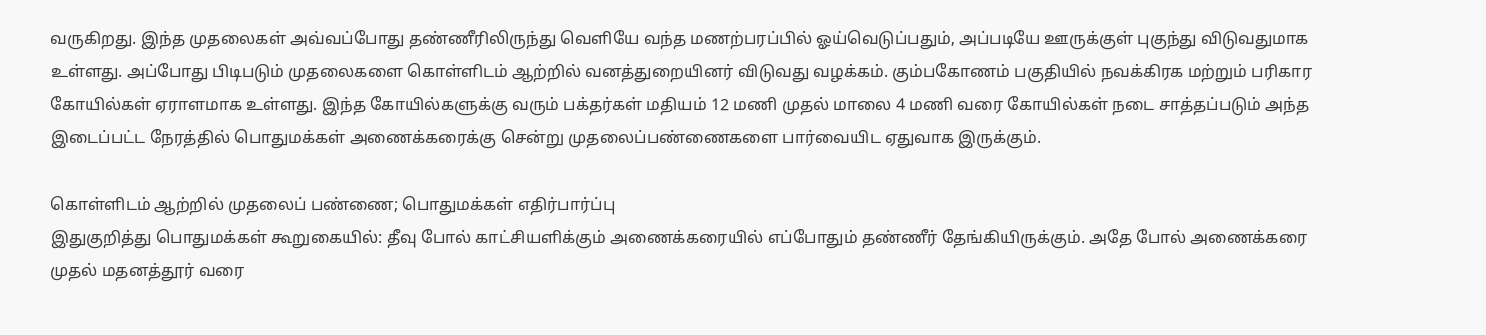வருகிறது. இந்த முதலைகள் அவ்வப்போது தண்ணீரிலிருந்து வெளியே வந்த மணற்பரப்பில் ஓய்வெடுப்பதும், அப்படியே ஊருக்குள் புகுந்து விடுவதுமாக உள்ளது. அப்போது பிடிபடும் முதலைகளை கொள்ளிடம் ஆற்றில் வனத்துறையினர் விடுவது வழக்கம். கும்பகோணம் பகுதியில் நவக்கிரக மற்றும் பரிகார கோயில்கள் ஏராளமாக உள்ளது. இந்த கோயில்களுக்கு வரும் பக்தர்கள் மதியம் 12 மணி முதல் மாலை 4 மணி வரை கோயில்கள் நடை சாத்தப்படும் அந்த இடைப்பட்ட நேரத்தில் பொதுமக்கள் அணைக்கரைக்கு சென்று முதலைப்பண்ணைகளை பார்வையிட ஏதுவாக இருக்கும்.

கொள்ளிடம் ஆற்றில் முதலைப் பண்ணை; பொதுமக்கள் எதிர்பார்ப்பு
இதுகுறித்து பொதுமக்கள் கூறுகையில்: தீவு போல் காட்சியளிக்கும் அணைக்கரையில் எப்போதும் தண்ணீர் தேங்கியிருக்கும். அதே போல் அணைக்கரை முதல் மதனத்தூர் வரை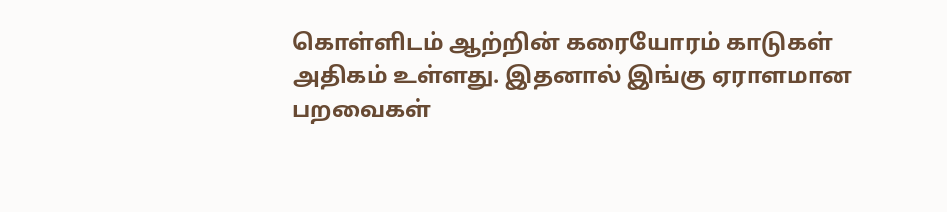கொள்ளிடம் ஆற்றின் கரையோரம் காடுகள் அதிகம் உள்ளது. இதனால் இங்கு ஏராளமான பறவைகள்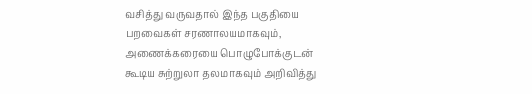வசித்து வருவதால் இந்த பகுதியை பறவைகள் சரணாலயமாகவும், அணைக்கரையை பொழுபோக்குடன் கூடிய சுற்றுலா தலமாகவும் அறிவித்து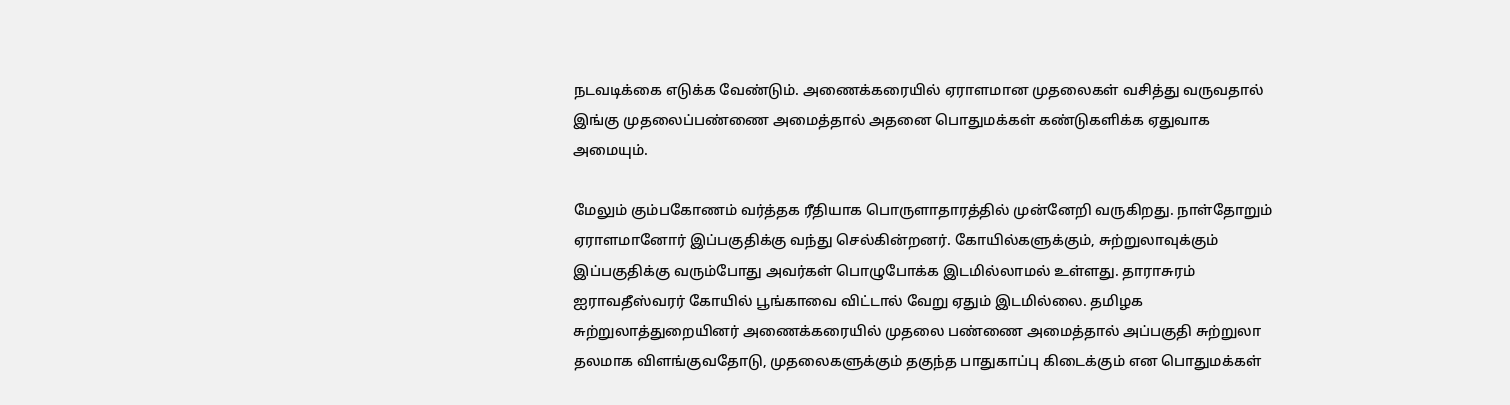நடவடிக்கை எடுக்க வேண்டும். அணைக்கரையில் ஏராளமான முதலைகள் வசித்து வருவதால் இங்கு முதலைப்பண்ணை அமைத்தால் அதனை பொதுமக்கள் கண்டுகளிக்க ஏதுவாக அமையும்.

மேலும் கும்பகோணம் வர்த்தக ரீதியாக பொருளாதாரத்தில் முன்னேறி வருகிறது. நாள்தோறும் ஏராளமானோர் இப்பகுதிக்கு வந்து செல்கின்றனர். கோயில்களுக்கும், சுற்றுலாவுக்கும் இப்பகுதிக்கு வரும்போது அவர்கள் பொழுபோக்க இடமில்லாமல் உள்ளது. தாராசுரம் ஐராவதீஸ்வரர் கோயில் பூங்காவை விட்டால் வேறு ஏதும் இடமில்லை. தமிழக சுற்றுலாத்துறையினர் அணைக்கரையில் முதலை பண்ணை அமைத்தால் அப்பகுதி சுற்றுலா தலமாக விளங்குவதோடு, முதலைகளுக்கும் தகுந்த பாதுகாப்பு கிடைக்கும் என பொதுமக்கள்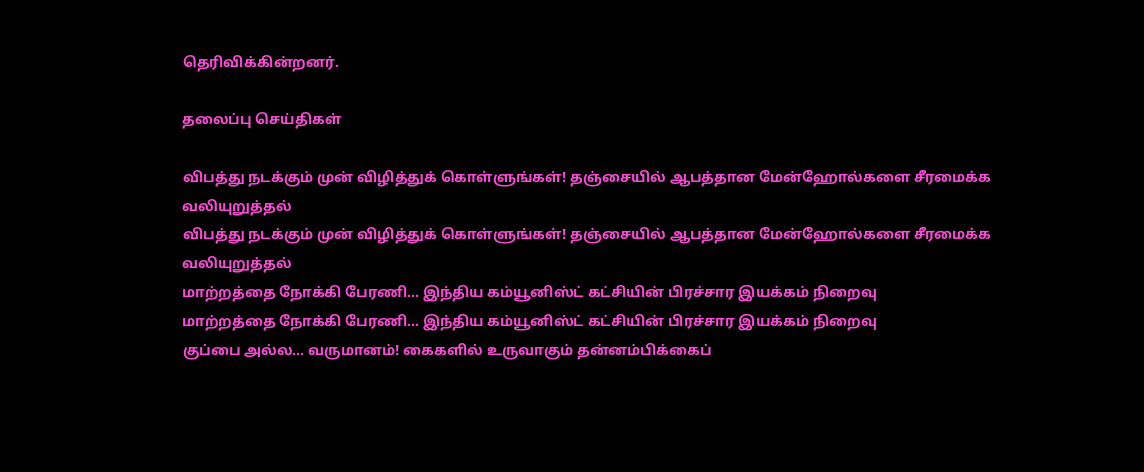தெரிவிக்கின்றனர்.

தலைப்பு செய்திகள்

விபத்து நடக்கும் முன் விழித்துக் கொள்ளுங்கள்! தஞ்சையில் ஆபத்தான மேன்ஹோல்களை சீரமைக்க வலியுறுத்தல்
விபத்து நடக்கும் முன் விழித்துக் கொள்ளுங்கள்! தஞ்சையில் ஆபத்தான மேன்ஹோல்களை சீரமைக்க வலியுறுத்தல்
மாற்றத்தை நோக்கி பேரணி... இந்திய கம்யூனிஸ்ட் கட்சியின் பிரச்சார இயக்கம் நிறைவு
மாற்றத்தை நோக்கி பேரணி... இந்திய கம்யூனிஸ்ட் கட்சியின் பிரச்சார இயக்கம் நிறைவு
குப்பை அல்ல... வருமானம்! கைகளில் உருவாகும் தன்னம்பிக்கைப்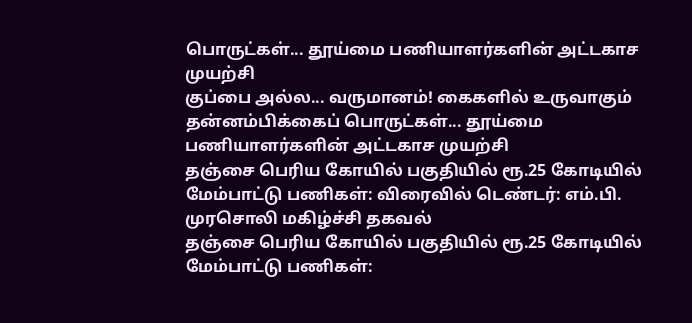பொருட்கள்... தூய்மை பணியாளர்களின் அட்டகாச முயற்சி
குப்பை அல்ல... வருமானம்! கைகளில் உருவாகும் தன்னம்பிக்கைப் பொருட்கள்... தூய்மை பணியாளர்களின் அட்டகாச முயற்சி
தஞ்சை பெரிய கோயில் பகுதியில் ரூ.25 கோடியில் மேம்பாட்டு பணிகள்: விரைவில் டெண்டர்: எம்.பி. முரசொலி மகிழ்ச்சி தகவல்
தஞ்சை பெரிய கோயில் பகுதியில் ரூ.25 கோடியில் மேம்பாட்டு பணிகள்: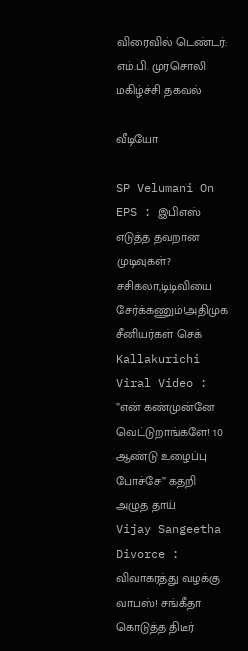விரைவில் டெண்டர்: எம்.பி. முரசொலி மகிழ்ச்சி தகவல்

வீடியோ

SP Velumani On EPS : இபிஎஸ் எடுத்த தவறான முடிவுகள்? சசிகலா,டிடிவியை சேர்க்கணும்!அதிமுக சீனியர்கள் செக்
Kallakurichi Viral Video : ”என் கண்முன்னே வெட்டுறாங்களே! 10 ஆண்டு உழைப்பு போச்சே” கதறி அழுத தாய்
Vijay Sangeetha Divorce : விவாகரத்து வழக்கு வாபஸ்! சங்கீதா கொடுத்த திடீர்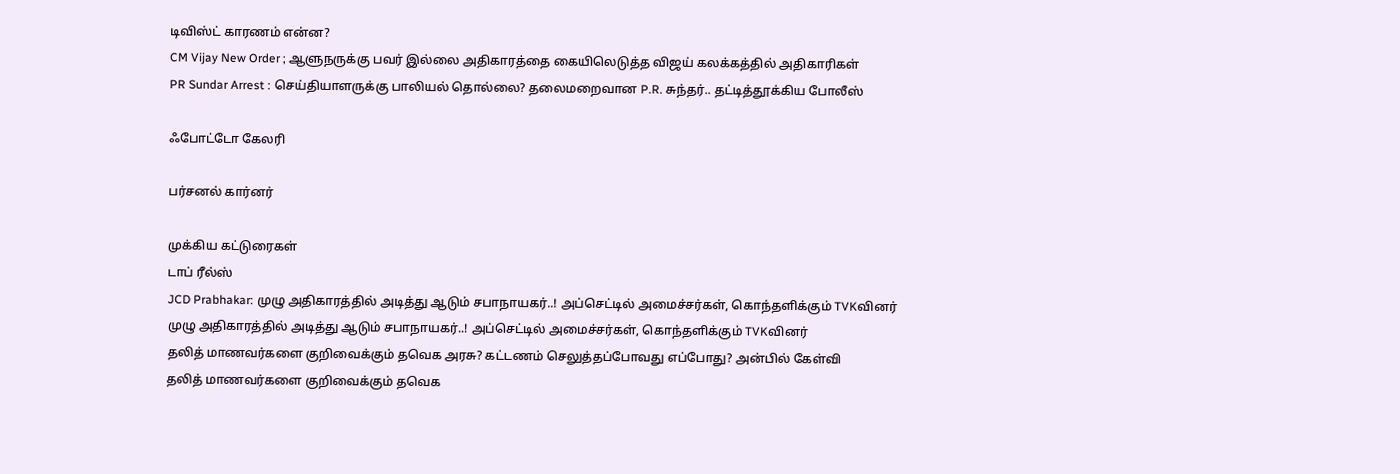டிவிஸ்ட் காரணம் என்ன?
CM Vijay New Order ; ஆளுநருக்கு பவர் இல்லை அதிகாரத்தை கையிலெடுத்த விஜய் கலக்கத்தில் அதிகாரிகள்
PR Sundar Arrest : செய்தியாளருக்கு பாலியல் தொல்லை? தலைமறைவான P.R. சுந்தர்.. தட்டித்தூக்கிய போலீஸ்

ஃபோட்டோ கேலரி

பர்சனல் கார்னர்

முக்கிய கட்டுரைகள்
டாப் ரீல்ஸ்
JCD Prabhakar: முழு அதிகாரத்தில் அடித்து ஆடும் சபாநாயகர்..! அப்செட்டில் அமைச்சர்கள், கொந்தளிக்கும் TVKவினர்
முழு அதிகாரத்தில் அடித்து ஆடும் சபாநாயகர்..! அப்செட்டில் அமைச்சர்கள், கொந்தளிக்கும் TVKவினர்
தலித் மாணவர்களை குறிவைக்கும் தவெக அரசு? கட்டணம் செலுத்தப்போவது எப்போது? அன்பில் கேள்வி
தலித் மாணவர்களை குறிவைக்கும் தவெக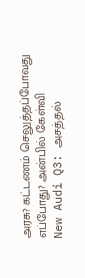அரசு? கட்டணம் செலுத்தப்போவது எப்போது? அன்பில் கேள்வி
New Audi Q3: அசத்தல்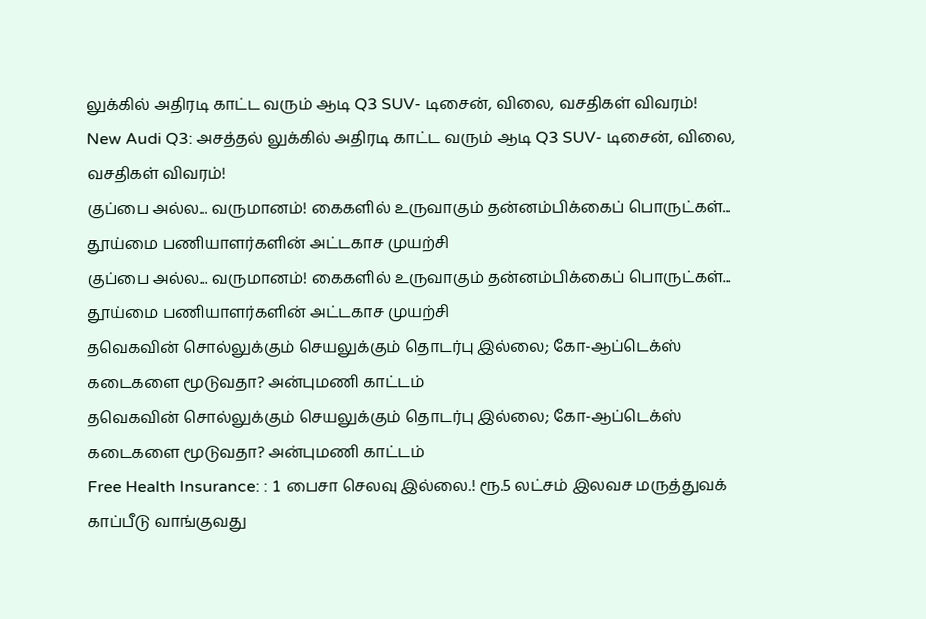லுக்கில் அதிரடி காட்ட வரும் ஆடி Q3 SUV- டிசைன், விலை, வசதிகள் விவரம்!
New Audi Q3: அசத்தல் லுக்கில் அதிரடி காட்ட வரும் ஆடி Q3 SUV- டிசைன், விலை, வசதிகள் விவரம்!
குப்பை அல்ல... வருமானம்! கைகளில் உருவாகும் தன்னம்பிக்கைப் பொருட்கள்... தூய்மை பணியாளர்களின் அட்டகாச முயற்சி
குப்பை அல்ல... வருமானம்! கைகளில் உருவாகும் தன்னம்பிக்கைப் பொருட்கள்... தூய்மை பணியாளர்களின் அட்டகாச முயற்சி
தவெகவின் சொல்லுக்கும் செயலுக்கும் தொடர்பு இல்லை; கோ-ஆப்டெக்ஸ் கடைகளை மூடுவதா? அன்புமணி காட்டம்
தவெகவின் சொல்லுக்கும் செயலுக்கும் தொடர்பு இல்லை; கோ-ஆப்டெக்ஸ் கடைகளை மூடுவதா? அன்புமணி காட்டம்
Free Health Insurance: : 1 பைசா செலவு இல்லை.! ரூ.5 லட்சம் இலவச மருத்துவக் காப்பீடு வாங்குவது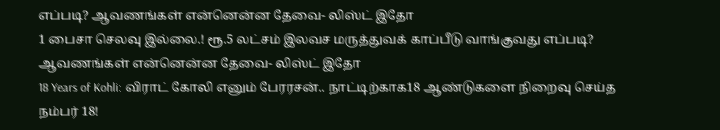எப்படி? ஆவணங்கள் என்னென்ன தேவை- லிஸ்ட் இதோ
1 பைசா செலவு இல்லை.! ரூ.5 லட்சம் இலவச மருத்துவக் காப்பீடு வாங்குவது எப்படி? ஆவணங்கள் என்னென்ன தேவை- லிஸ்ட் இதோ
18 Years of Kohli: விராட் கோலி எனும் பேரரசன்.. நாட்டிற்காக18 ஆண்டுகளை நிறைவு செய்த நம்பர் 18!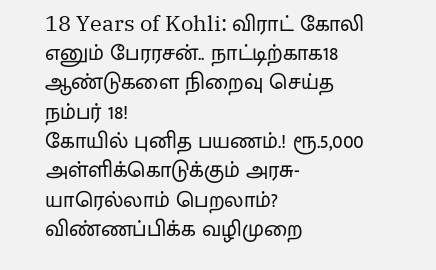18 Years of Kohli: விராட் கோலி எனும் பேரரசன்.. நாட்டிற்காக18 ஆண்டுகளை நிறைவு செய்த நம்பர் 18!
கோயில் புனித பயணம்.! ரூ.5,000 அள்ளிக்கொடுக்கும் அரசு- யாரெல்லாம் பெறலாம்? விண்ணப்பிக்க வழிமுறை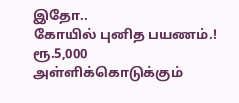இதோ..
கோயில் புனித பயணம்.! ரூ.5,000 அள்ளிக்கொடுக்கும்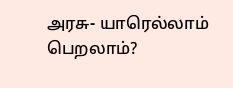அரசு- யாரெல்லாம் பெறலாம்?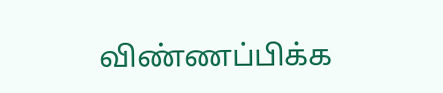விண்ணப்பிக்க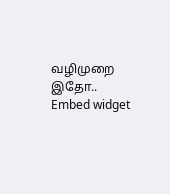வழிமுறை இதோ..
Embed widget